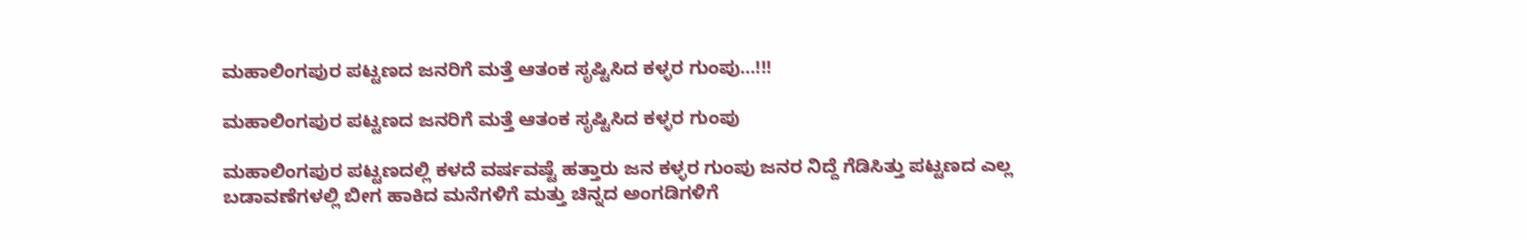ಮಹಾಲಿಂಗಪುರ ಪಟ್ಟಣದ ಜನರಿಗೆ ಮತ್ತೆ ಆತಂಕ ಸೃಷ್ಟಿಸಿದ ಕಳ್ಳರ ಗುಂಪು…!!!

ಮಹಾಲಿಂಗಪುರ ಪಟ್ಟಣದ ಜನರಿಗೆ ಮತ್ತೆ ಆತಂಕ ಸೃಷ್ಟಿಸಿದ ಕಳ್ಳರ ಗುಂಪು

ಮಹಾಲಿಂಗಪುರ ಪಟ್ಟಣದಲ್ಲಿ ಕಳದೆ ವರ್ಷವಷ್ಟೆ ಹತ್ತಾರು ಜನ ಕಳ್ಳರ ಗುಂಪು ಜನರ ನಿದ್ದೆ ಗೆಡಿಸಿತ್ತು ಪಟ್ಟಣದ ಎಲ್ಲ ಬಡಾವಣೆಗಳಲ್ಲಿ ಬೀಗ ಹಾಕಿದ ಮನೆಗಳಿಗೆ ಮತ್ತು ಚಿನ್ನದ ಅಂಗಡಿಗಳಿಗೆ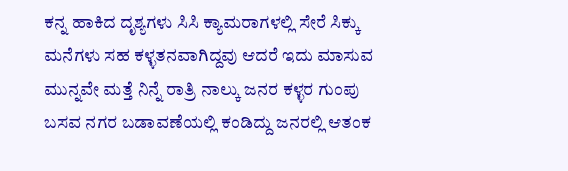ಕನ್ನ ಹಾಕಿದ ದೃಶ್ಯಗಳು ಸಿಸಿ ಕ್ಯಾಮರಾಗಳಲ್ಲಿ ಸೇರೆ ಸಿಕ್ಕು ಮನೆಗಳು ಸಹ ಕಳ್ಳತನವಾಗಿದ್ದವು ಆದರೆ ಇದು ಮಾಸುವ ಮುನ್ನವೇ ಮತ್ತೆ ನಿನ್ನೆ ರಾತ್ರಿ ನಾಲ್ಕು ಜನರ ಕಳ್ಳರ ಗುಂಪು ಬಸವ ನಗರ ಬಡಾವಣೆಯಲ್ಲಿ ಕಂಡಿದ್ದು ಜನರಲ್ಲಿ ಆತಂಕ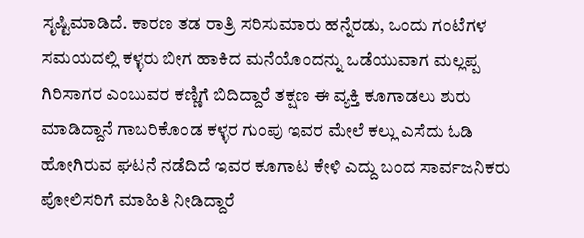ಸೃಷ್ಟಿಮಾಡಿದೆ. ಕಾರಣ ತಡ ರಾತ್ರಿ ಸರಿಸುಮಾರು ಹನ್ನೆರಡು, ಒಂದು ಗಂಟೆಗಳ ಸಮಯದಲ್ಲಿ ಕಳ್ಳರು ಬೀಗ ಹಾಕಿದ ಮನೆಯೊಂದನ್ನು ಒಡೆಯುವಾಗ ಮಲ್ಲಪ್ಪ ಗಿರಿಸಾಗರ ಎಂಬುವರ ಕಣ್ಣಿಗೆ ಬಿದಿದ್ದಾರೆ ತಕ್ಷಣ ಈ ವ್ಯಕ್ತಿ ಕೂಗಾಡಲು ಶುರು ಮಾಡಿದ್ದಾನೆ ಗಾಬರಿಕೊಂಡ ಕಳ್ಳರ ಗುಂಪು ಇವರ ಮೇಲೆ ಕಲ್ಲು ಎಸೆದು ಓಡಿ ಹೋಗಿರುವ ಘಟನೆ ನಡೆದಿದೆ ಇವರ ಕೂಗಾಟ ಕೇಳಿ ಎದ್ದು ಬಂದ ಸಾರ್ವಜನಿಕರು ಪೋಲಿಸರಿಗೆ ಮಾಹಿತಿ ನೀಡಿದ್ದಾರೆ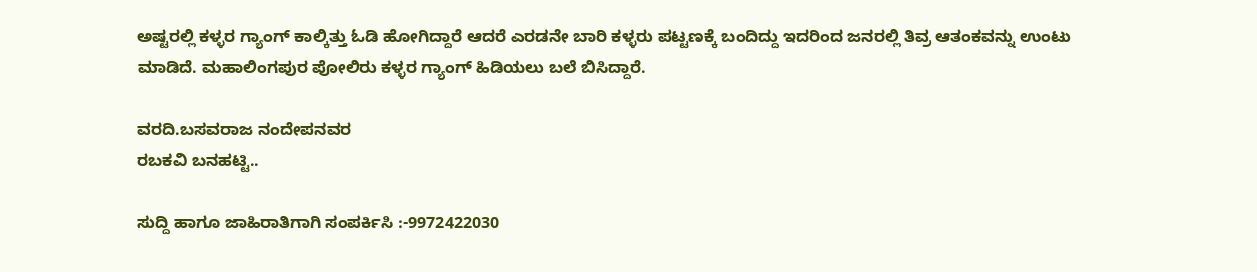ಅಷ್ಟರಲ್ಲಿ ಕಳ್ಳರ ಗ್ಯಾಂಗ್ ಕಾಲ್ಕಿತ್ತು ಓಡಿ ಹೋಗಿದ್ದಾರೆ ಆದರೆ ಎರಡನೇ ಬಾರಿ ಕಳ್ಳರು ಪಟ್ಟಣಕ್ಕೆ ಬಂದಿದ್ದು ಇದರಿಂದ ಜನರಲ್ಲಿ ತಿವ್ರ ಆತಂಕವನ್ನು ಉಂಟು ಮಾಡಿದೆ. ಮಹಾಲಿಂಗಪುರ ಪೋಲಿರು ಕಳ್ಳರ ಗ್ಯಾಂಗ್ ಹಿಡಿಯಲು ಬಲೆ ಬಿಸಿದ್ದಾರೆ.

ವರದಿ.ಬಸವರಾಜ ನಂದೇಪನವರ
ರಬಕವಿ ಬನಹಟ್ಟಿ..

ಸುದ್ದಿ ಹಾಗೂ ಜಾಹಿರಾತಿಗಾಗಿ ಸಂಪರ್ಕಿಸಿ :-9972422030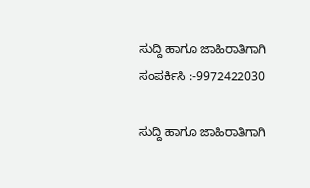ಸುದ್ದಿ ಹಾಗೂ ಜಾಹಿರಾತಿಗಾಗಿ ಸಂಪರ್ಕಿಸಿ :-9972422030

ಸುದ್ದಿ ಹಾಗೂ ಜಾಹಿರಾತಿಗಾಗಿ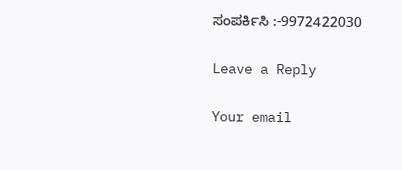ಸಂಪರ್ಕಿಸಿ :-9972422030

Leave a Reply

Your email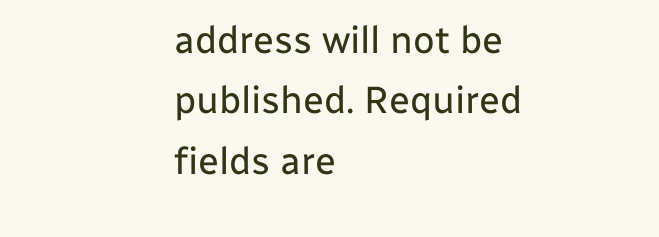address will not be published. Required fields are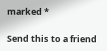marked *

Send this to a friend